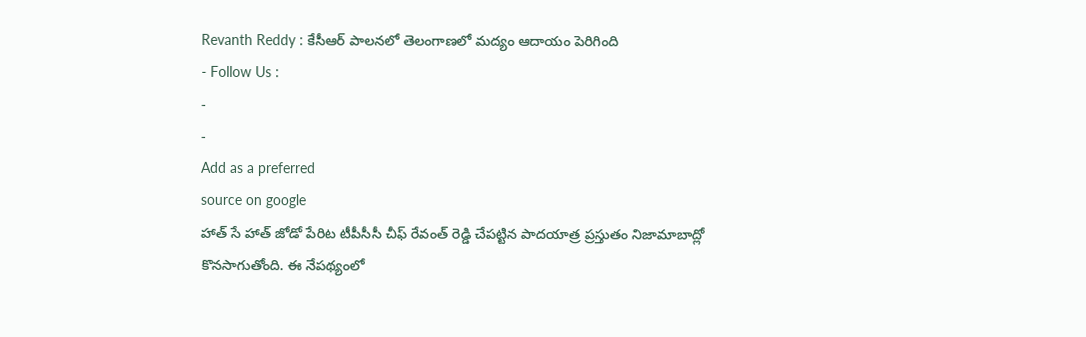Revanth Reddy : కేసీఆర్ పాలనలో తెలంగాణలో మద్యం ఆదాయం పెరిగింది
- Follow Us :
-
-
Add as a preferred
source on google
హాత్ సే హాత్ జోడో పేరిట టీపీసీసీ చీఫ్ రేవంత్ రెడ్డి చేపట్టిన పాదయాత్ర ప్రస్తుతం నిజామాబాద్లో కొనసాగుతోంది. ఈ నేపథ్యంలో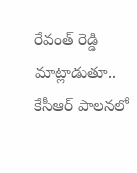రేవంత్ రెడ్డి మాట్లాడుతూ.. కేసీఆర్ పాలనలో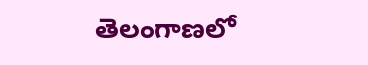తెలంగాణలో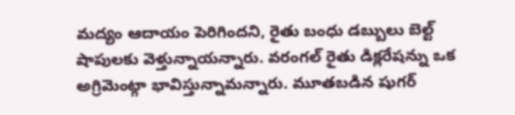మద్యం ఆదాయం పెరిగిందని, రైతు బంధు డబ్బులు బెల్ట్ షాపులకు వెళ్తున్నాయన్నారు. వరంగల్ రైతు డిక్లరేషన్ను ఒక అగ్రిమెంట్గా భావిస్తున్నామన్నారు. మూతబడిన షుగర్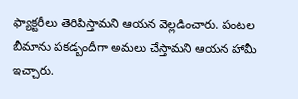ఫ్యాక్టరీలు తెరిపిస్తామని ఆయన వెల్లడించారు. పంటల బీమాను పకడ్బందీగా అమలు చేస్తామని ఆయన హామీ ఇచ్చారు.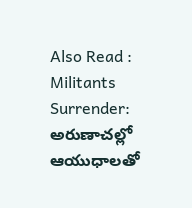Also Read : Militants Surrender: అరుణాచల్లో ఆయుధాలతో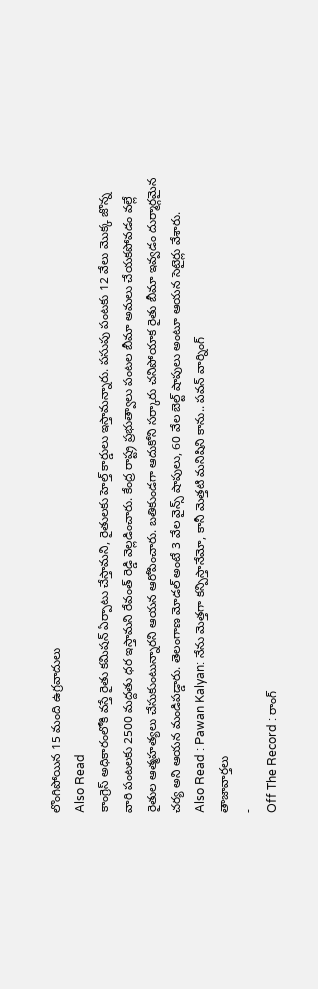లొంగిపోయిన 15 మంది ఉగ్రవాదులు
Also Read
కాంగ్రెస్ అధికారంలోకి వస్తే రైతు కమిషన్ ఏర్పాటు చేస్తామని, రైతులకు హెల్త్ కార్డులు ఇస్తామన్నారు. పసుపు పంటకు 12 వేలు మొక్క జొన్న వారి పంటలకు 2500 మద్దతు ధర ఇస్తామని రేవంత్ రెడ్డి వెల్లడించారు. కేంద్ర రాష్ట్ర ప్రభుత్వాలు పంటల బీమా అమలు చేయకపోవడం వల్లే రైతుల ఆత్మహత్యలు చేసుకుంటున్నారని ఆయన ఆరోపించారు. బతికుండగా ఆదుకోని సర్కారు చనిపోయాక రైతు బీమా ఇవ్వడం దుర్మార్గమైన చర్య అని ఆయన మండిపడ్డారు. తెలంగాణ మోడల్ అంటే 3 వేల వైన్స్ షాపులు, 60 వేల బెల్ట్ షాపులు అంటూ ఆయన సెటైర్లు వేశారు.
Also Read : Pawan Kalyan: నేను మెత్తగా కన్పిస్తానేమో, కానీ మెత్తటి మనిషిని కాను.. పవన్ వార్నింగ్
తాజావార్తలు
-
Off The Record : రాంగ్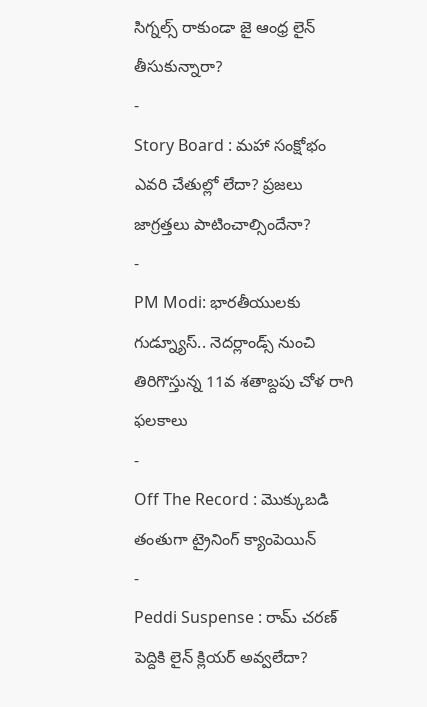సిగ్నల్స్ రాకుండా జై ఆంధ్ర లైన్ తీసుకున్నారా?
-
Story Board : మహా సంక్షోభం ఎవరి చేతుల్లో లేదా? ప్రజలు జాగ్రత్తలు పాటించాల్సిందేనా?
-
PM Modi: భారతీయులకు గుడ్న్యూస్.. నెదర్లాండ్స్ నుంచి తిరిగొస్తున్న 11వ శతాబ్దపు చోళ రాగి ఫలకాలు
-
Off The Record : మొక్కుబడి తంతుగా ట్రైనింగ్ క్యాంపెయిన్
-
Peddi Suspense : రామ్ చరణ్ పెద్దికి లైన్ క్లియర్ అవ్వలేదా?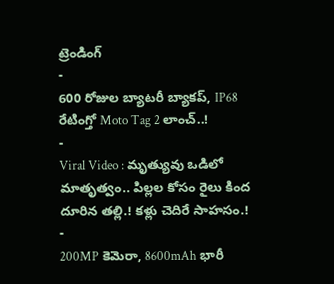ట్రెండింగ్
-
600 రోజుల బ్యాటరీ బ్యాకప్, IP68 రేటింగ్తో Moto Tag 2 లాంచ్..!
-
Viral Video : మృత్యువు ఒడిలో మాతృత్వం.. పిల్లల కోసం రైలు కింద దూరిన తల్లి.! కళ్లు చెదిరే సాహసం.!
-
200MP కెమెరా, 8600mAh భారీ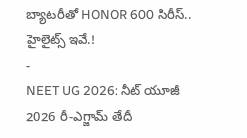బ్యాటరీతో HONOR 600 సిరీస్.. హైలైట్స్ ఇవే.!
-
NEET UG 2026: నీట్ యూజీ 2026 రీ-ఎగ్జామ్ తేదీ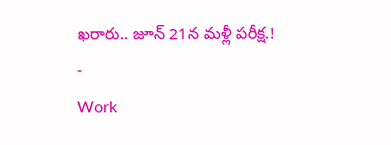ఖరారు.. జూన్ 21న మళ్లీ పరీక్ష.!
-
Work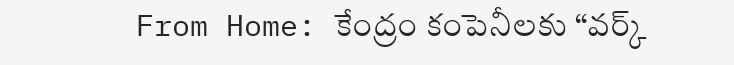From Home: కేంద్రం కంపెనీలకు “వర్క్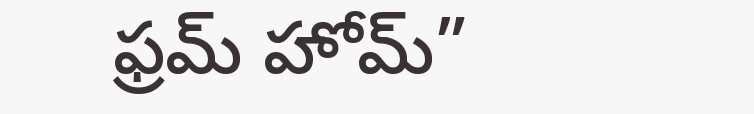ఫ్రమ్ హోమ్”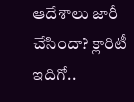ఆదేశాలు జారీ చేసిందా? క్లారిటీ ఇదిగో..